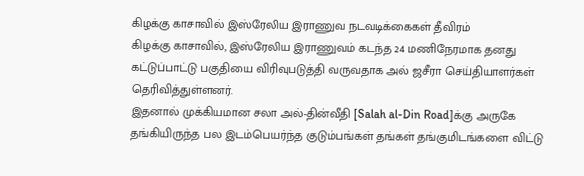கிழக்கு காசாவில் இஸ்ரேலிய இராணுவ நடவடிக்கைகள் தீவிரம்
கிழக்கு காசாவில், இஸ்ரேலிய இராணுவம் கடந்த 24 மணிநேரமாக தனது கட்டுப்பாட்டு பகுதியை விரிவுபடுத்தி வருவதாக அல் ஜசீரா செய்தியாளர்கள் தெரிவித்துள்ளனர்.
இதனால் முக்கியமான சலா அல்-தின்வீதி [Salah al-Din Road]க்கு அருகே தங்கியிருந்த பல இடம்பெயர்ந்த குடும்பங்கள் தங்கள் தங்குமிடங்களை விட்டு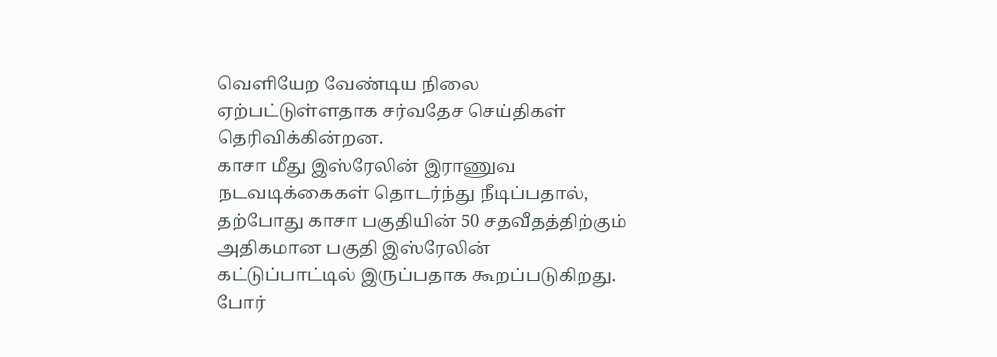வெளியேற வேண்டிய நிலை ஏற்பட்டுள்ளதாக சர்வதேச செய்திகள் தெரிவிக்கின்றன.
காசா மீது இஸ்ரேலின் இராணுவ நடவடிக்கைகள் தொடர்ந்து நீடிப்பதால், தற்போது காசா பகுதியின் 50 சதவீதத்திற்கும் அதிகமான பகுதி இஸ்ரேலின் கட்டுப்பாட்டில் இருப்பதாக கூறப்படுகிறது.
போர்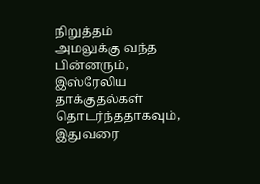நிறுத்தம் அமலுக்கு வந்த பின்னரும், இஸ்ரேலிய தாக்குதல்கள் தொடர்ந்ததாகவும், இதுவரை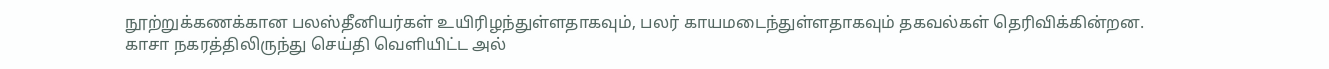நூற்றுக்கணக்கான பலஸ்தீனியர்கள் உயிரிழந்துள்ளதாகவும், பலர் காயமடைந்துள்ளதாகவும் தகவல்கள் தெரிவிக்கின்றன.
காசா நகரத்திலிருந்து செய்தி வெளியிட்ட அல்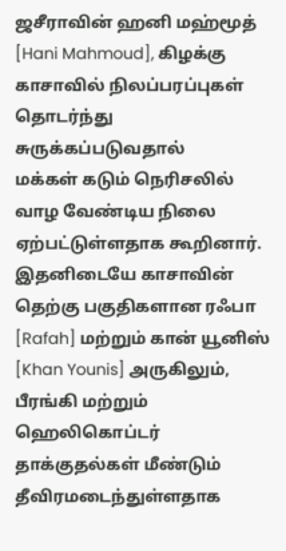ஜசீராவின் ஹனி மஹ்மூத் [Hani Mahmoud], கிழக்கு காசாவில் நிலப்பரப்புகள் தொடர்ந்து சுருக்கப்படுவதால்
மக்கள் கடும் நெரிசலில் வாழ வேண்டிய நிலை ஏற்பட்டுள்ளதாக கூறினார்.
இதனிடையே காசாவின் தெற்கு பகுதிகளான ரஃபா [Rafah] மற்றும் கான் யூனிஸ் [Khan Younis] அருகிலும், பீரங்கி மற்றும் ஹெலிகொப்டர் தாக்குதல்கள் மீண்டும் தீவிரமடைந்துள்ளதாக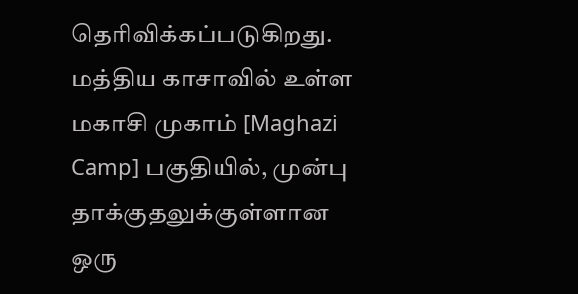தெரிவிக்கப்படுகிறது.
மத்திய காசாவில் உள்ள மகாசி முகாம் [Maghazi Camp] பகுதியில், முன்பு தாக்குதலுக்குள்ளான ஒரு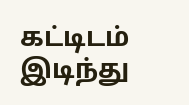கட்டிடம் இடிந்து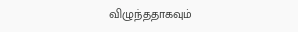விழுந்ததாகவும்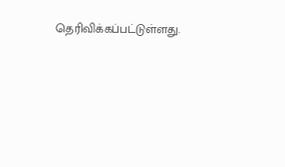தெரிவிக்கப்பட்டுள்ளது.